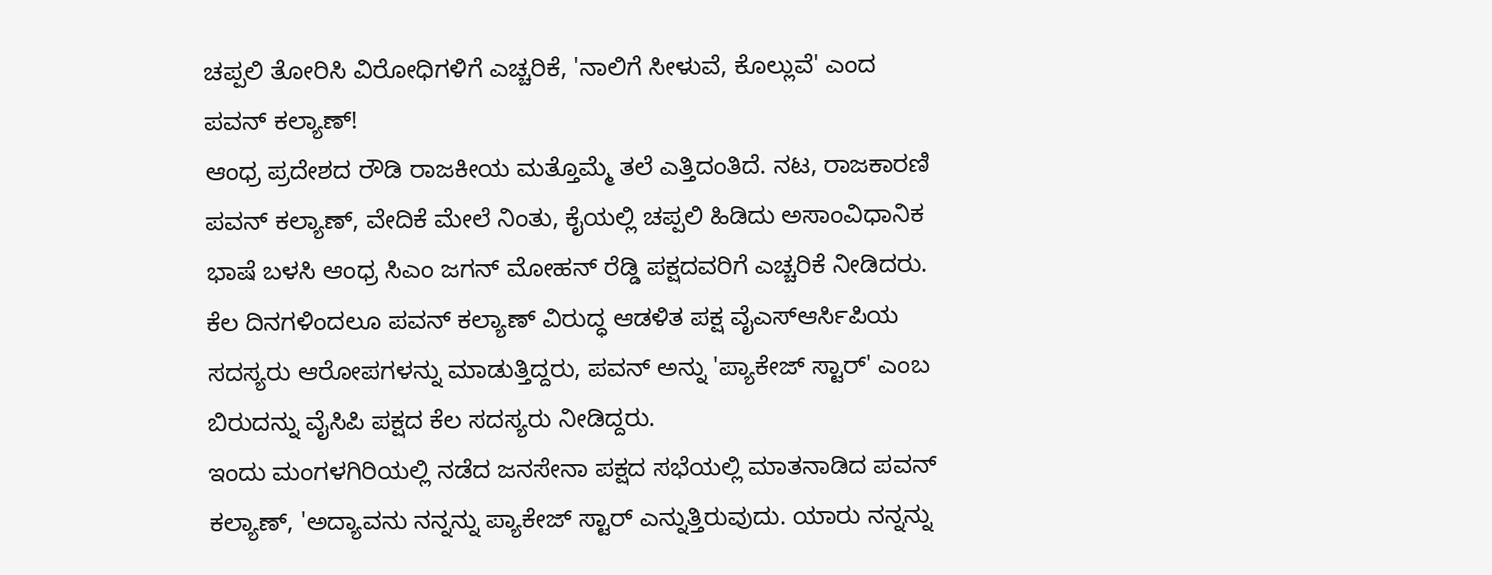ಚಪ್ಪಲಿ ತೋರಿಸಿ ವಿರೋಧಿಗಳಿಗೆ ಎಚ್ಚರಿಕೆ, 'ನಾಲಿಗೆ ಸೀಳುವೆ, ಕೊಲ್ಲುವೆ' ಎಂದ ಪವನ್ ಕಲ್ಯಾಣ್!
ಆಂಧ್ರ ಪ್ರದೇಶದ ರೌಡಿ ರಾಜಕೀಯ ಮತ್ತೊಮ್ಮೆ ತಲೆ ಎತ್ತಿದಂತಿದೆ. ನಟ, ರಾಜಕಾರಣಿ ಪವನ್ ಕಲ್ಯಾಣ್, ವೇದಿಕೆ ಮೇಲೆ ನಿಂತು, ಕೈಯಲ್ಲಿ ಚಪ್ಪಲಿ ಹಿಡಿದು ಅಸಾಂವಿಧಾನಿಕ ಭಾಷೆ ಬಳಸಿ ಆಂಧ್ರ ಸಿಎಂ ಜಗನ್ ಮೋಹನ್ ರೆಡ್ಡಿ ಪಕ್ಷದವರಿಗೆ ಎಚ್ಚರಿಕೆ ನೀಡಿದರು.
ಕೆಲ ದಿನಗಳಿಂದಲೂ ಪವನ್ ಕಲ್ಯಾಣ್ ವಿರುದ್ಧ ಆಡಳಿತ ಪಕ್ಷ ವೈಎಸ್ಆರ್ಸಿಪಿಯ ಸದಸ್ಯರು ಆರೋಪಗಳನ್ನು ಮಾಡುತ್ತಿದ್ದರು, ಪವನ್ ಅನ್ನು 'ಪ್ಯಾಕೇಜ್ ಸ್ಟಾರ್' ಎಂಬ ಬಿರುದನ್ನು ವೈಸಿಪಿ ಪಕ್ಷದ ಕೆಲ ಸದಸ್ಯರು ನೀಡಿದ್ದರು.
ಇಂದು ಮಂಗಳಗಿರಿಯಲ್ಲಿ ನಡೆದ ಜನಸೇನಾ ಪಕ್ಷದ ಸಭೆಯಲ್ಲಿ ಮಾತನಾಡಿದ ಪವನ್ ಕಲ್ಯಾಣ್, 'ಅದ್ಯಾವನು ನನ್ನನ್ನು ಪ್ಯಾಕೇಜ್ ಸ್ಟಾರ್ ಎನ್ನುತ್ತಿರುವುದು. ಯಾರು ನನ್ನನ್ನು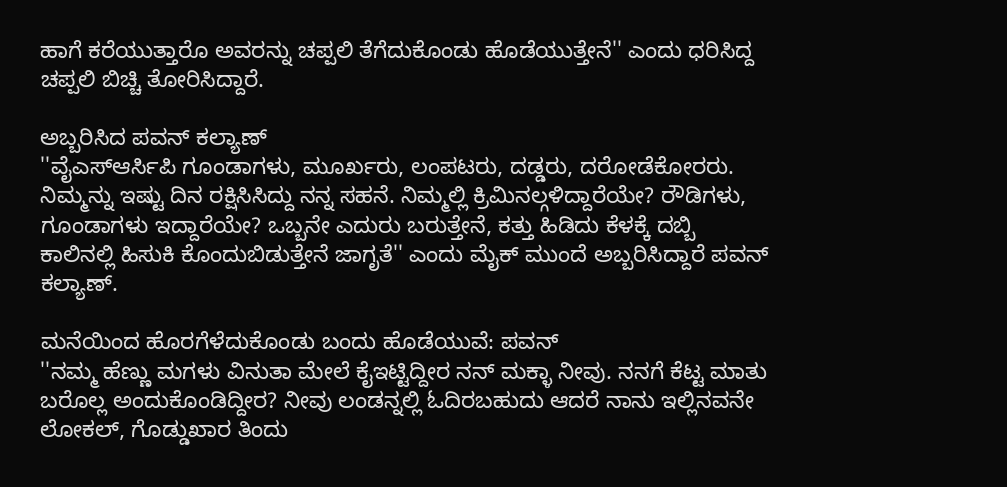ಹಾಗೆ ಕರೆಯುತ್ತಾರೊ ಅವರನ್ನು ಚಪ್ಪಲಿ ತೆಗೆದುಕೊಂಡು ಹೊಡೆಯುತ್ತೇನೆ'' ಎಂದು ಧರಿಸಿದ್ದ ಚಪ್ಪಲಿ ಬಿಚ್ಚಿ ತೋರಿಸಿದ್ದಾರೆ.

ಅಬ್ಬರಿಸಿದ ಪವನ್ ಕಲ್ಯಾಣ್
''ವೈಎಸ್ಆರ್ಸಿಪಿ ಗೂಂಡಾಗಳು, ಮೂರ್ಖರು, ಲಂಪಟರು, ದಡ್ಡರು, ದರೋಡೆಕೋರರು. ನಿಮ್ಮನ್ನು ಇಷ್ಟು ದಿನ ರಕ್ಷಿಸಿಸಿದ್ದು ನನ್ನ ಸಹನೆ. ನಿಮ್ಮಲ್ಲಿ ಕ್ರಿಮಿನಲ್ಗಳಿದ್ದಾರೆಯೇ? ರೌಡಿಗಳು, ಗೂಂಡಾಗಳು ಇದ್ದಾರೆಯೇ? ಒಬ್ಬನೇ ಎದುರು ಬರುತ್ತೇನೆ, ಕತ್ತು ಹಿಡಿದು ಕೆಳಕ್ಕೆ ದಬ್ಬಿ ಕಾಲಿನಲ್ಲಿ ಹಿಸುಕಿ ಕೊಂದುಬಿಡುತ್ತೇನೆ ಜಾಗೃತೆ'' ಎಂದು ಮೈಕ್ ಮುಂದೆ ಅಬ್ಬರಿಸಿದ್ದಾರೆ ಪವನ್ ಕಲ್ಯಾಣ್.

ಮನೆಯಿಂದ ಹೊರಗೆಳೆದುಕೊಂಡು ಬಂದು ಹೊಡೆಯುವೆ: ಪವನ್
''ನಮ್ಮ ಹೆಣ್ಣು ಮಗಳು ವಿನುತಾ ಮೇಲೆ ಕೈಇಟ್ಟಿದ್ದೀರ ನನ್ ಮಕ್ಳಾ ನೀವು. ನನಗೆ ಕೆಟ್ಟ ಮಾತು ಬರೊಲ್ಲ ಅಂದುಕೊಂಡಿದ್ದೀರ? ನೀವು ಲಂಡನ್ನಲ್ಲಿ ಓದಿರಬಹುದು ಆದರೆ ನಾನು ಇಲ್ಲಿನವನೇ ಲೋಕಲ್, ಗೊಡ್ಡುಖಾರ ತಿಂದು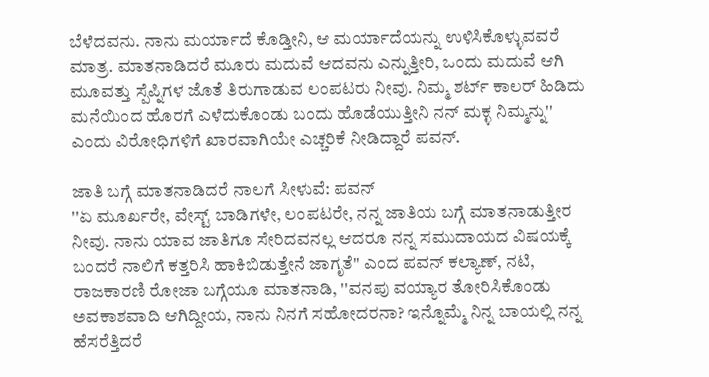ಬೆಳೆದವನು. ನಾನು ಮರ್ಯಾದೆ ಕೊಡ್ತೀನಿ, ಆ ಮರ್ಯಾದೆಯನ್ನು ಉಳಿಸಿಕೊಳ್ಳುವವರೆ ಮಾತ್ರ. ಮಾತನಾಡಿದರೆ ಮೂರು ಮದುವೆ ಆದವನು ಎನ್ನುತ್ತೀರಿ, ಒಂದು ಮದುವೆ ಆಗಿ ಮೂವತ್ತು ಸ್ಪೆಪ್ನಿಗಳ ಜೊತೆ ತಿರುಗಾಡುವ ಲಂಪಟರು ನೀವು. ನಿಮ್ಮ ಶರ್ಟ್ ಕಾಲರ್ ಹಿಡಿದು ಮನೆಯಿಂದ ಹೊರಗೆ ಎಳೆದುಕೊಂಡು ಬಂದು ಹೊಡೆಯುತ್ತೀನಿ ನನ್ ಮಕ್ಳ ನಿಮ್ಮನ್ನು'' ಎಂದು ವಿರೋಧಿಗಳಿಗೆ ಖಾರವಾಗಿಯೇ ಎಚ್ಚರಿಕೆ ನೀಡಿದ್ದಾರೆ ಪವನ್.

ಜಾತಿ ಬಗ್ಗೆ ಮಾತನಾಡಿದರೆ ನಾಲಗೆ ಸೀಳುವೆ: ಪವನ್
''ಏ ಮೂರ್ಖರೇ, ವೇಸ್ಟ್ ಬಾಡಿಗಳೇ, ಲಂಪಟರೇ, ನನ್ನ ಜಾತಿಯ ಬಗ್ಗೆ ಮಾತನಾಡುತ್ತೀರ ನೀವು. ನಾನು ಯಾವ ಜಾತಿಗೂ ಸೇರಿದವನಲ್ಲ ಆದರೂ ನನ್ನ ಸಮುದಾಯದ ವಿಷಯಕ್ಕೆ ಬಂದರೆ ನಾಲಿಗೆ ಕತ್ತರಿಸಿ ಹಾಕಿಬಿಡುತ್ತೇನೆ ಜಾಗೃತೆ'' ಎಂದ ಪವನ್ ಕಲ್ಯಾಣ್, ನಟಿ, ರಾಜಕಾರಣಿ ರೋಜಾ ಬಗ್ಗೆಯೂ ಮಾತನಾಡಿ, ''ವನಪು ವಯ್ಯಾರ ತೋರಿಸಿಕೊಂಡು ಅವಕಾಶವಾದಿ ಆಗಿದ್ದೀಯ, ನಾನು ನಿನಗೆ ಸಹೋದರನಾ? ಇನ್ನೊಮ್ಮೆ ನಿನ್ನ ಬಾಯಲ್ಲಿ ನನ್ನ ಹೆಸರೆತ್ತಿದರೆ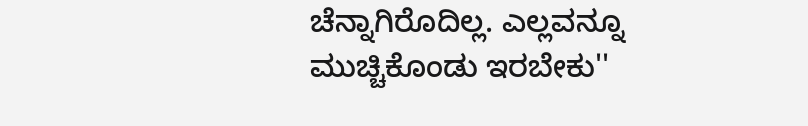ಚೆನ್ನಾಗಿರೊದಿಲ್ಲ. ಎಲ್ಲವನ್ನೂ ಮುಚ್ಚಿಕೊಂಡು ಇರಬೇಕು''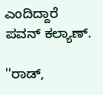ಎಂದಿದ್ದಾರೆ ಪವನ್ ಕಲ್ಯಾಣ್.

''ರಾಡ್,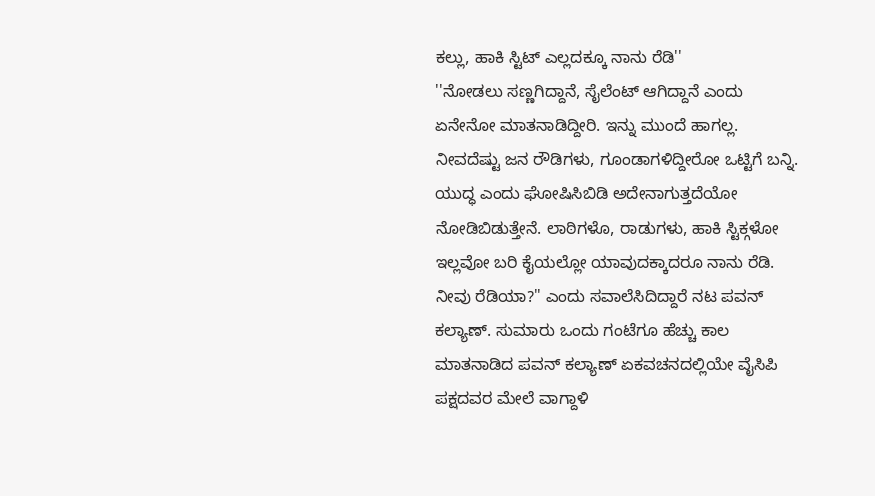ಕಲ್ಲು, ಹಾಕಿ ಸ್ಟಿಟ್ ಎಲ್ಲದಕ್ಕೂ ನಾನು ರೆಡಿ''
''ನೋಡಲು ಸಣ್ಣಗಿದ್ದಾನೆ, ಸೈಲೆಂಟ್ ಆಗಿದ್ದಾನೆ ಎಂದು ಏನೇನೋ ಮಾತನಾಡಿದ್ದೀರಿ. ಇನ್ನು ಮುಂದೆ ಹಾಗಲ್ಲ. ನೀವದೆಷ್ಟು ಜನ ರೌಡಿಗಳು, ಗೂಂಡಾಗಳಿದ್ದೀರೋ ಒಟ್ಟಿಗೆ ಬನ್ನಿ. ಯುದ್ಧ ಎಂದು ಘೋಷಿಸಿಬಿಡಿ ಅದೇನಾಗುತ್ತದೆಯೋ ನೋಡಿಬಿಡುತ್ತೇನೆ. ಲಾಠಿಗಳೊ, ರಾಡುಗಳು, ಹಾಕಿ ಸ್ಟಿಕ್ಗಳೋ ಇಲ್ಲವೋ ಬರಿ ಕೈಯಲ್ಲೋ ಯಾವುದಕ್ಕಾದರೂ ನಾನು ರೆಡಿ. ನೀವು ರೆಡಿಯಾ?'' ಎಂದು ಸವಾಲೆಸಿದಿದ್ದಾರೆ ನಟ ಪವನ್ ಕಲ್ಯಾಣ್. ಸುಮಾರು ಒಂದು ಗಂಟೆಗೂ ಹೆಚ್ಚು ಕಾಲ ಮಾತನಾಡಿದ ಪವನ್ ಕಲ್ಯಾಣ್ ಏಕವಚನದಲ್ಲಿಯೇ ವೈಸಿಪಿ ಪಕ್ಷದವರ ಮೇಲೆ ವಾಗ್ದಾಳಿ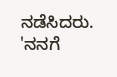ನಡೆಸಿದರು. 'ನನಗೆ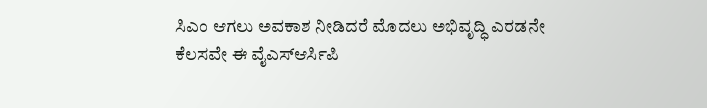ಸಿಎಂ ಆಗಲು ಅವಕಾಶ ನೀಡಿದರೆ ಮೊದಲು ಅಭಿವೃದ್ಧಿ ಎರಡನೇ ಕೆಲಸವೇ ಈ ವೈಎಸ್ಆರ್ಸಿಪಿ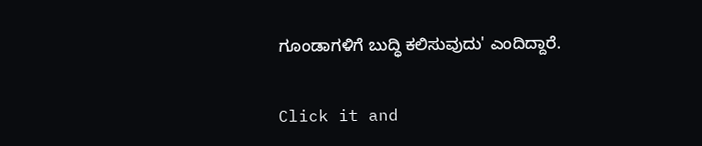ಗೂಂಡಾಗಳಿಗೆ ಬುದ್ಧಿ ಕಲಿಸುವುದು' ಎಂದಿದ್ದಾರೆ.


Click it and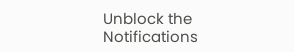Unblock the Notifications